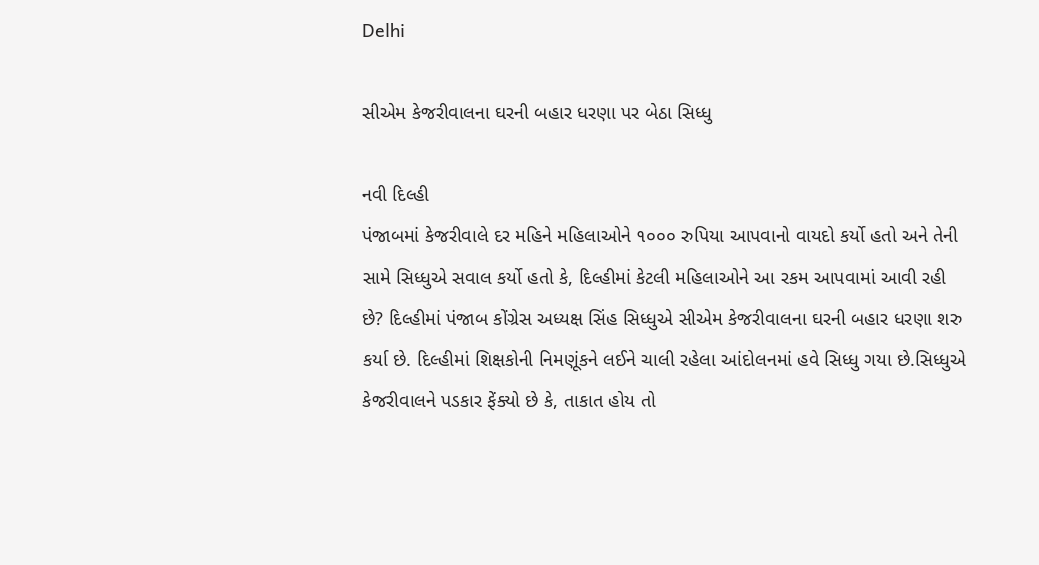Delhi

સીએમ કેજરીવાલના ઘરની બહાર ધરણા પર બેઠા સિધ્ધુ

નવી દિલ્હી
પંજાબમાં કેજરીવાલે દર મહિને મહિલાઓને ૧૦૦૦ રુપિયા આપવાનો વાયદો કર્યો હતો અને તેની સામે સિધ્ધુએ સવાલ કર્યો હતો કે, દિલ્હીમાં કેટલી મહિલાઓને આ રકમ આપવામાં આવી રહી છે? દિલ્હીમાં પંજાબ કોંગ્રેસ અધ્યક્ષ સિંહ સિધ્ધુએ સીએમ કેજરીવાલના ઘરની બહાર ધરણા શરુ કર્યા છે. દિલ્હીમાં શિક્ષકોની નિમણૂંકને લઈને ચાલી રહેલા આંદોલનમાં હવે સિધ્ધુ ગયા છે.સિધ્ધુએ કેજરીવાલને પડકાર ફેંક્યો છે કે, તાકાત હોય તો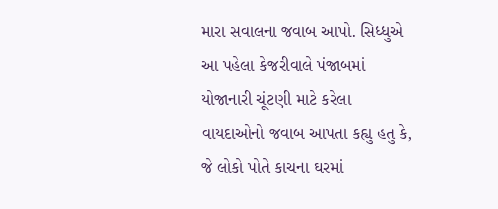મારા સવાલના જવાબ આપો. સિધ્ધુએ આ પહેલા કેજરીવાલે પંજાબમાં યોજાનારી ચૂંટણી માટે કરેલા વાયદાઓનો જવાબ આપતા કહ્યુ હતુ કે, જે લોકો પોતે કાચના ઘરમાં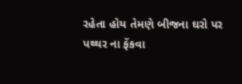રહેતા હોય તેમણે બીજના ઘરો પર પથ્થર ના ફેંકવા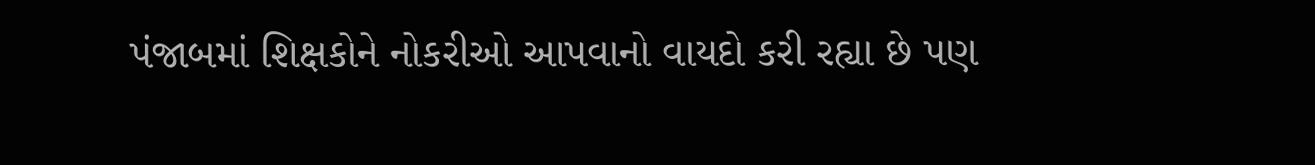પંજાબમાં શિક્ષકોને નોકરીઓ આપવાનો વાયદો કરી રહ્યા છે પણ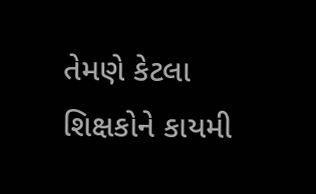તેમણે કેટલા શિક્ષકોને કાયમી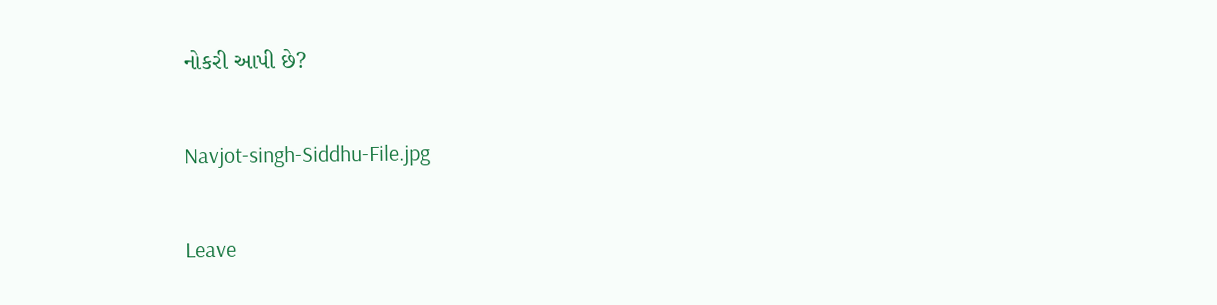નોકરી આપી છે?

Navjot-singh-Siddhu-File.jpg

Leave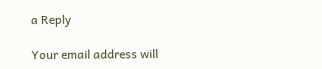a Reply

Your email address will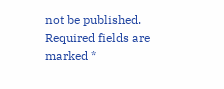not be published. Required fields are marked *